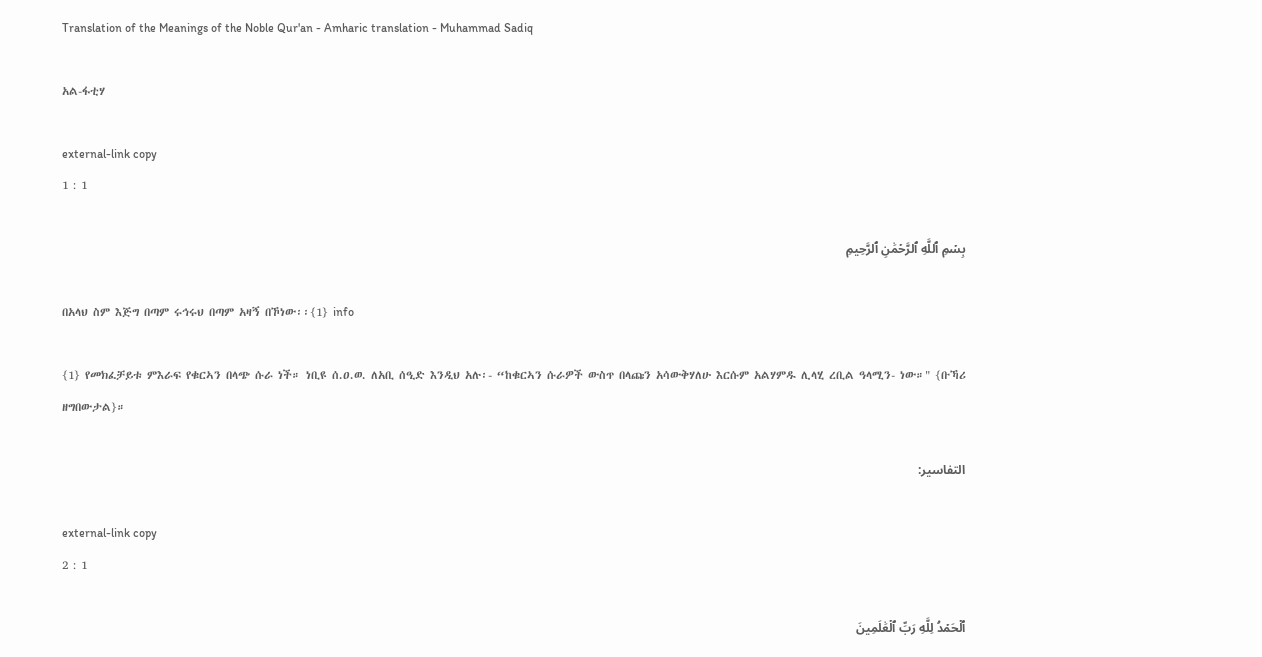Translation of the Meanings of the Noble Qur'an - Amharic translation - Muhammad Sadiq

አል-ፋቲሃ

external-link copy
1 : 1

بِسۡمِ ٱللَّهِ ٱلرَّحۡمَٰنِ ٱلرَّحِيمِ

በአላህ ስም እጅግ በጣም ሩኅሩህ በጣም አዛኝ በኾነው፡፡{1} info

{1} የመክፈቻይቱ ምእራፍ የቁርኣን በላጭ ሱራ ነች። ነቢዩ ሰ.ዐ.ወ. ለአቢ ሰዒድ እንዲህ አሉ፡- “ከቁርኣን ሱራዎች ውስጥ በላጩን አሳውቅሃለሁ እርሱም አልሃምዱ ሊላሂ ረቢል ዓላሚን- ነው።" {ቡኻሪ ዘግበውታል}።

التفاسير:

external-link copy
2 : 1

ٱلۡحَمۡدُ لِلَّهِ رَبِّ ٱلۡعَٰلَمِينَ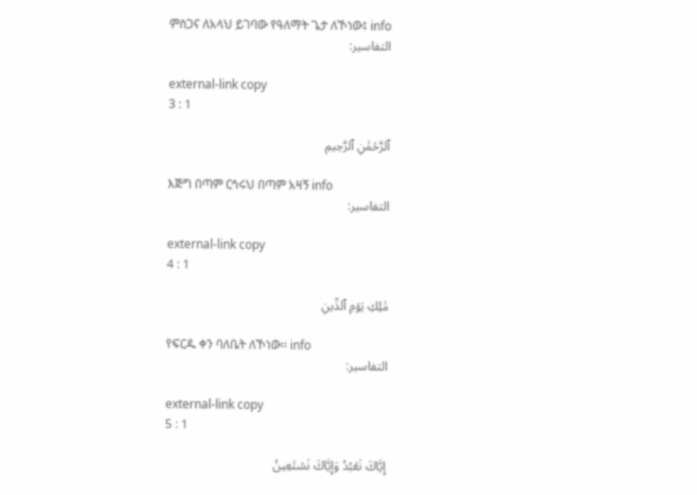ምስጋና ለአላህ ይገባው የዓለማት ጌታ ለኾነው፤ info
التفاسير:

external-link copy
3 : 1

ٱلرَّحۡمَٰنِ ٱلرَّحِيمِ

እጅግ በጣም ርኅሩህ በጣም አዛኝ info
التفاسير:

external-link copy
4 : 1

مَٰلِكِ يَوۡمِ ٱلدِّينِ

የፍርዱ ቀን ባለቤት ለኾነው፡፡ info
التفاسير:

external-link copy
5 : 1

إِيَّاكَ نَعۡبُدُ وَإِيَّاكَ نَسۡتَعِينُ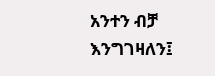አንተን ብቻ እንግገዛለን፤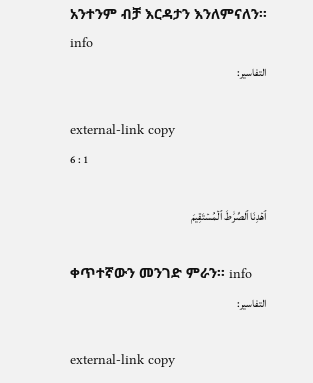አንተንም ብቻ እርዳታን እንለምናለን፡፡ info
التفاسير:

external-link copy
6 : 1

ٱهۡدِنَا ٱلصِّرَٰطَ ٱلۡمُسۡتَقِيمَ

ቀጥተኛውን መንገድ ምራን፡፡ info
التفاسير:

external-link copy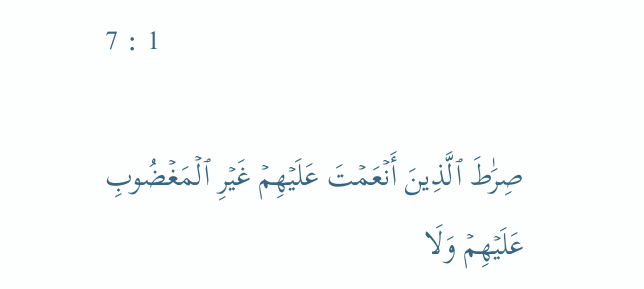7 : 1

صِرَٰطَ ٱلَّذِينَ أَنۡعَمۡتَ عَلَيۡهِمۡ غَيۡرِ ٱلۡمَغۡضُوبِ عَلَيۡهِمۡ وَلَا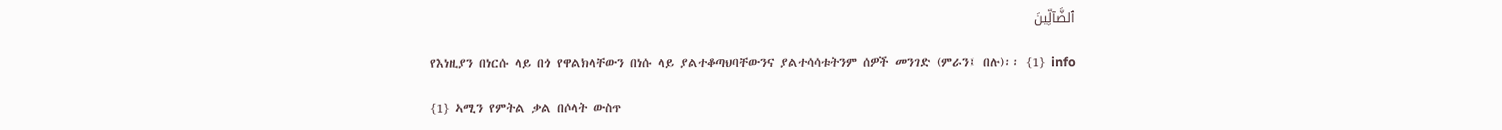ٱلضَّآلِّينَ

የእነዚያን በነርሱ ላይ በጎ የዋልክላቸውን በነሱ ላይ ያልተቆጣህባቸውንና ያልተሳሳቱትንም ሰዎች መንገድ (ምራን፤ በሉ)፡፡ {1} info

{1} ኣሚን የምትል ቃል በሶላት ውስጥ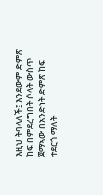እዚህ ትባላለች፤ እንደውም ድምጽ ከፍ በምደረግበት ሶላት ውስጥ ጀማኣው በአንድነት ድምጽ ከፍ ተደርጎ ማለት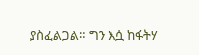ያስፈልጋል። ግን እሷ ከፋትሃ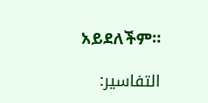አይደለችም።

التفاسير: